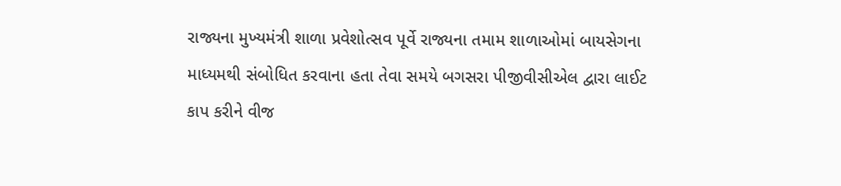રાજ્યના મુખ્યમંત્રી શાળા પ્રવેશોત્સવ પૂર્વે રાજ્યના તમામ શાળાઓમાં બાયસેગના માધ્યમથી સંબોધિત કરવાના હતા તેવા સમયે બગસરા પીજીવીસીએલ દ્વારા લાઈટ કાપ કરીને વીજ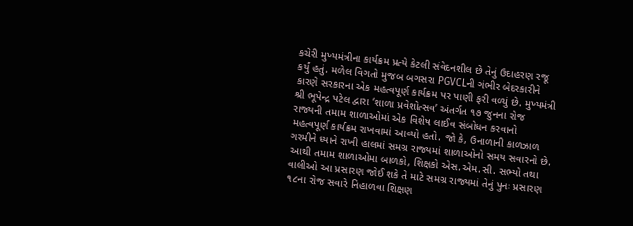કચેરી મુખ્યમંત્રીના કાર્યક્રમ પ્રત્યે કેટલી સંવેદનશીલ છે તેનું ઉદાહરણ રજૂ કર્યું હતું. મળેલ વિગતો મુજબ બગસરા PGVCLની ગંભીર બેદરકારીને કારણે સરકારના એક મહત્વપૂર્ણ કાર્યક્રમ પર પાણી ફરી વળ્યું છે. મુખ્યમંત્રી શ્રી ભૂપેન્દ્ર પટેલ દ્વારા ‘શાળા પ્રવેશોત્સવ’ અંતર્ગત ૧૭ જુનના રોજ રાજ્યની તમામ શાળાઓમાં એક વિશેષ લાઈવ સંબોધન કરવાનો મહત્વપૂર્ણ કાર્યક્રમ રાખવામાં આવ્યો હતો. જો કે, ઉનાળાની કાળઝાળ ગરમીને ધ્યાને રાખી હાલમાં સમગ્ર રાજ્યમાં શાળાઓનો સમય સવારનો છે. આથી તમામ શાળાઓમા બાળકો, શિક્ષકો એસ.એમ.સી. સભ્યો તથા વાલીઓ આ પ્રસારણ જોઈ શકે તે માટે સમગ્ર રાજ્યમાં તેનું પુનઃ પ્રસારણ ૧૮ના રોજ સવારે નિહાળવા શિક્ષણ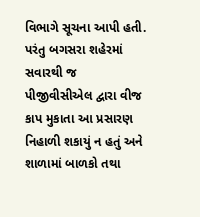વિભાગે સૂચના આપી હતી. પરંતુ બગસરા શહેરમાં સવારથી જ પીજીવીસીએલ દ્વારા વીજ કાપ મુકાતા આ પ્રસારણ નિહાળી શકાયું ન હતું અને શાળામાં બાળકો તથા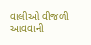વાલીઓ વીજળી આવવાની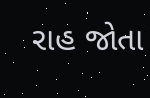રાહ જોતા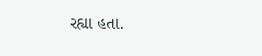રહ્યા હતા.